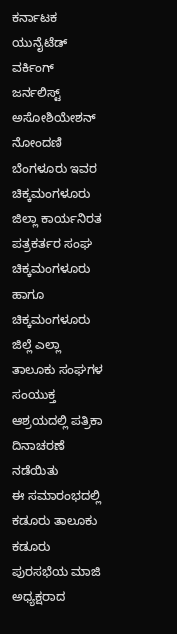ಕರ್ನಾಟಕ ಯುನೈಟೆಡ್ ವರ್ಕಿಂಗ್ ಜರ್ನಲಿಸ್ಟ್ ಅಸೋಶಿಯೇಶನ್ ನೋಂದಣಿ ಬೆಂಗಳೂರು ಇವರ ಚಿಕ್ಕಮಂಗಳೂರು ಜಿಲ್ಲಾ ಕಾರ್ಯನಿರತ ಪತ್ರಕರ್ತರ ಸಂಘ ಚಿಕ್ಕಮಂಗಳೂರು ಹಾಗೂ ಚಿಕ್ಕಮಂಗಳೂರು ಜಿಲ್ಲೆ ಎಲ್ಲಾ ತಾಲೂಕು ಸಂಘಗಳ ಸಂಯುಕ್ತ ಆಶ್ರಯದಲ್ಲಿ ಪತ್ರಿಕಾ ದಿನಾಚರಣೆ ನಡೆಯಿತು
ಈ ಸಮಾರಂಭದಲ್ಲಿ ಕಡೂರು ತಾಲೂಕು ಕಡೂರು ಪುರಸಭೆಯ ಮಾಜಿ ಅಧ್ಯಕ್ಷರಾದ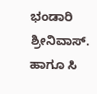ಭಂಡಾರಿ ಶ್ರೀನಿವಾಸ್. ಹಾಗೂ ಸಿ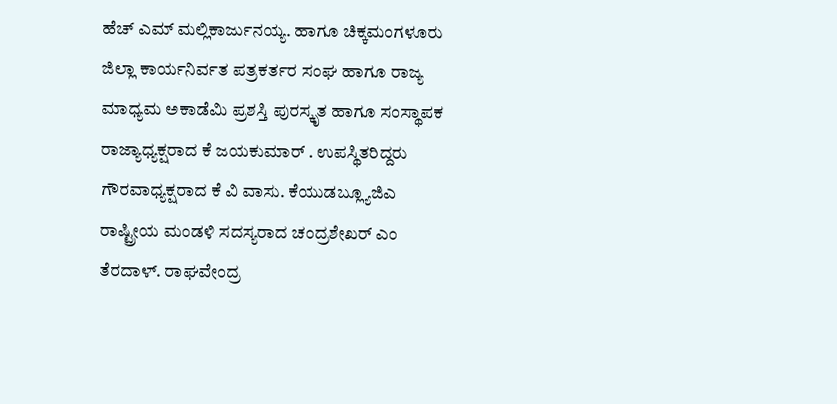ಹೆಚ್ ಎಮ್ ಮಲ್ಲಿಕಾರ್ಜುನಯ್ಯ. ಹಾಗೂ ಚಿಕ್ಕಮಂಗಳೂರು ಜಿಲ್ಲಾ ಕಾರ್ಯನಿರ್ವತ ಪತ್ರಕರ್ತರ ಸಂಘ ಹಾಗೂ ರಾಜ್ಯ ಮಾಧ್ಯಮ ಅಕಾಡೆಮಿ ಪ್ರಶಸ್ತಿ ಪುರಸ್ಕೃತ ಹಾಗೂ ಸಂಸ್ಥಾಪಕ ರಾಜ್ಯಾಧ್ಯಕ್ಷರಾದ ಕೆ ಜಯಕುಮಾರ್ . ಉಪಸ್ಥಿತರಿದ್ದರು
ಗೌರವಾಧ್ಯಕ್ಷರಾದ ಕೆ ವಿ ವಾಸು. ಕೆಯುಡಬ್ಲ್ಯೂಜಿಎ ರಾಷ್ಟ್ರೀಯ ಮಂಡಳಿ ಸದಸ್ಯರಾದ ಚಂದ್ರಶೇಖರ್ ಎಂ ತೆರದಾಳ್. ರಾಘವೇಂದ್ರ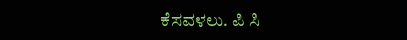ಕೆಸವಳಲು. ಪಿ ಸಿ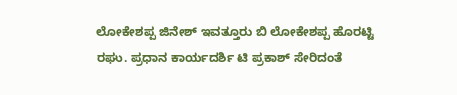ಲೋಕೇಶಪ್ಪ ಜಿನೇಶ್ ಇವತ್ತೂರು ಬಿ ಲೋಕೇಶಪ್ಪ ಹೊರಟ್ಟಿ ರಘು. ಪ್ರಧಾನ ಕಾರ್ಯದರ್ಶಿ ಟಿ ಪ್ರಕಾಶ್ ಸೇರಿದಂತೆ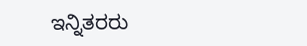ಇನ್ನಿತರರು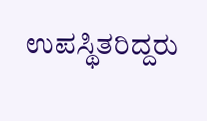ಉಪಸ್ಥಿತರಿದ್ದರು